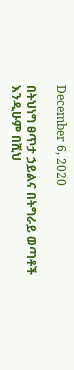December 6, 2020

በትህነግ ፀጥታ ኃይልና በትግራይ ወጣቶች እንዲሁም በሺህ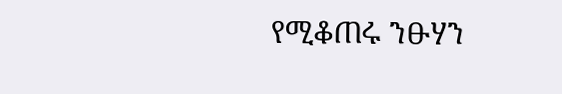የሚቆጠሩ ንፁሃን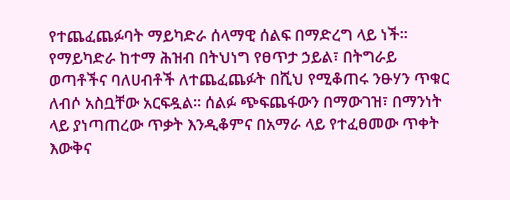የተጨፈጨፉባት ማይካድራ ሰላማዊ ሰልፍ በማድረግ ላይ ነች። የማይካድራ ከተማ ሕዝብ በትህነግ የፀጥታ ኃይል፣ በትግራይ ወጣቶችና ባለሀብቶች ለተጨፈጨፉት በሺህ የሚቆጠሩ ንፁሃን ጥቁር ለብሶ አስቧቸው አርፍዷል። ሰልፉ ጭፍጨፋውን በማውገዝ፣ በማንነት ላይ ያነጣጠረው ጥቃት እንዲቆምና በአማራ ላይ የተፈፀመው ጥቀት እውቅና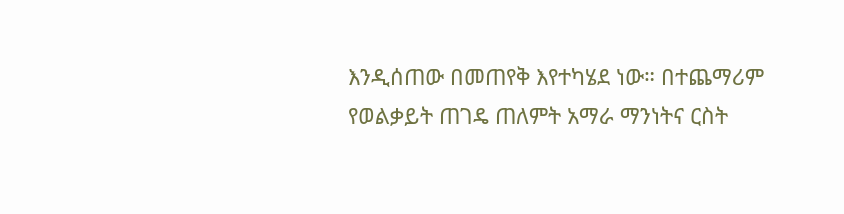እንዲሰጠው በመጠየቅ እየተካሄደ ነው። በተጨማሪም የወልቃይት ጠገዴ ጠለምት አማራ ማንነትና ርስት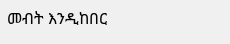መብት እንዲከበር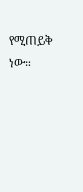የሚጠይቅ ነው።